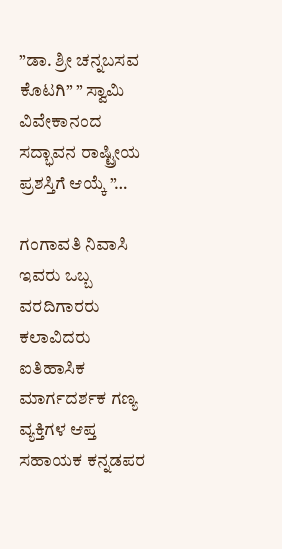”ಡಾ. ಶ್ರೀ ಚನ್ನಬಸವ ಕೊಟಗಿ” ” ಸ್ವಾಮಿ ವಿವೇಕಾನಂದ ಸದ್ಭಾವನ ರಾಷ್ಟ್ರೀಯ ಪ್ರಶಸ್ತಿಗೆ ಆಯ್ಕೆ ”…

ಗಂಗಾವತಿ ನಿವಾಸಿ ಇವರು ಒಬ್ಬ ವರದಿಗಾರರು ಕಲಾವಿದರು ಐತಿಹಾಸಿಕ ಮಾರ್ಗದರ್ಶಕ ಗಣ್ಯ ವ್ಯಕ್ತಿಗಳ ಆಪ್ತ ಸಹಾಯಕ ಕನ್ನಡಪರ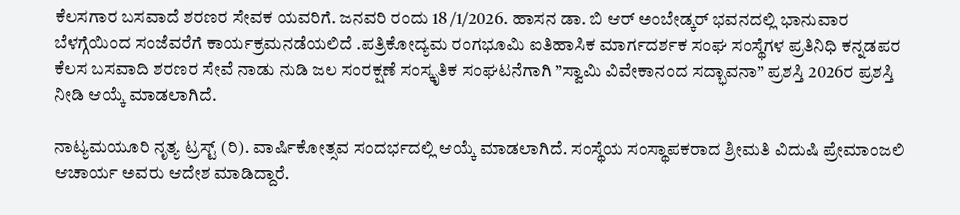ಕೆಲಸಗಾರ ಬಸವಾದೆ ಶರಣರ ಸೇವಕ ಯವರಿಗೆ. ಜನವರಿ ರಂದು 18 /1/2026. ಹಾಸನ ಡಾ. ಬಿ ಆರ್ ಅಂಬೇಡ್ಕರ್ ಭವನದಲ್ಲಿ ಭಾನುವಾರ ಬೆಳಗ್ಗೆಯಿಂದ ಸಂಜೆವರೆಗೆ ಕಾರ್ಯಕ್ರಮನಡೆಯಲಿದೆ .ಪತ್ರಿಕೋದ್ಯಮ ರಂಗಭೂಮಿ ಐತಿಹಾಸಿಕ ಮಾರ್ಗದರ್ಶಕ ಸಂಘ ಸಂಸ್ಥೆಗಳ ಪ್ರತಿನಿಧಿ ಕನ್ನಡಪರ ಕೆಲಸ ಬಸವಾದಿ ಶರಣರ ಸೇವೆ ನಾಡು ನುಡಿ ಜಲ ಸಂರಕ್ಷಣೆ ಸಂಸ್ಕೃತಿಕ ಸಂಘಟನೆಗಾಗಿ ”ಸ್ವಾಮಿ ವಿವೇಕಾನಂದ ಸದ್ಭಾವನಾ” ಪ್ರಶಸ್ತಿ 2026ರ ಪ್ರಶಸ್ತಿ ನೀಡಿ ಆಯ್ಕೆ ಮಾಡಲಾಗಿದೆ.

ನಾಟ್ಯಮಯೂರಿ ನೃತ್ಯ ಟ್ರಸ್ಟ್ (ರಿ). ವಾರ್ಷಿಕೋತ್ಸವ ಸಂದರ್ಭದಲ್ಲಿ ಆಯ್ಕೆ ಮಾಡಲಾಗಿದೆ. ಸಂಸ್ಥೆಯ ಸಂಸ್ಥಾಪಕರಾದ ಶ್ರೀಮತಿ ವಿದುಷಿ ಪ್ರೇಮಾಂಜಲಿ ಆಚಾರ್ಯ ಅವರು ಆದೇಶ ಮಾಡಿದ್ದಾರೆ.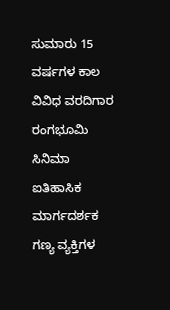ಸುಮಾರು 15 ವರ್ಷಗಳ ಕಾಲ ವಿವಿಧ ವರದಿಗಾರ ರಂಗಭೂಮಿ ಸಿನಿಮಾ ಐತಿಹಾಸಿಕ ಮಾರ್ಗದರ್ಶಕ ಗಣ್ಯ ವ್ಯಕ್ತಿಗಳ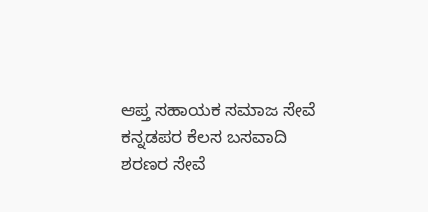ಆಪ್ತ ಸಹಾಯಕ ಸಮಾಜ ಸೇವೆ ಕನ್ನಡಪರ ಕೆಲಸ ಬಸವಾದಿ ಶರಣರ ಸೇವೆ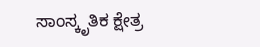ಸಾಂಸ್ಕೃತಿಕ ಕ್ಷೇತ್ರ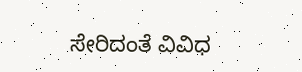ಸೇರಿದಂತೆ ವಿವಿಧ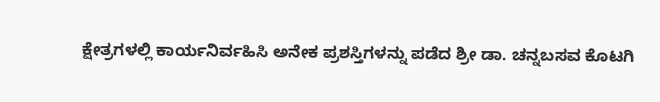ಕ್ಷೇತ್ರಗಳಲ್ಲಿ ಕಾರ್ಯನಿರ್ವಹಿಸಿ ಅನೇಕ ಪ್ರಶಸ್ತಿಗಳನ್ನು ಪಡೆದ ಶ್ರೀ ಡಾ. ಚನ್ನಬಸವ ಕೊಟಗಿ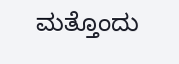ಮತ್ತೊಂದು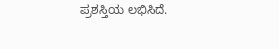ಪ್ರಶಸ್ತಿಯ ಲಭಿಸಿದೆ.